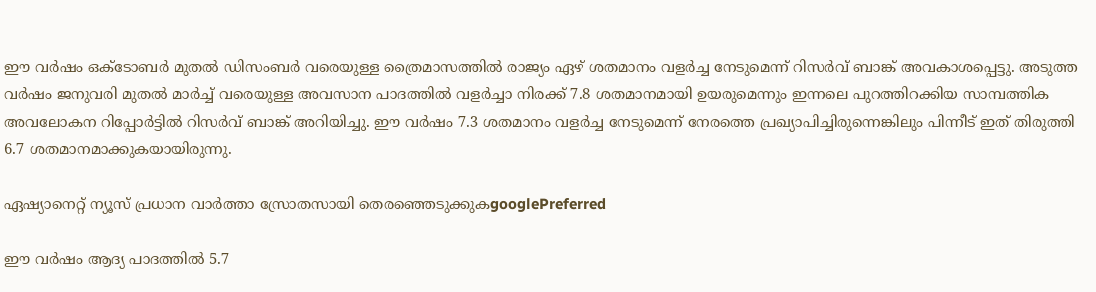ഈ വര്‍ഷം ഒക്ടോബര്‍ മുതല്‍ ഡിസംബര്‍ വരെയുള്ള ത്രൈമാസത്തില്‍ രാജ്യം ഏഴ് ശതമാനം വളര്‍ച്ച നേടുമെന്ന് റിസര്‍വ് ബാങ്ക് അവകാശപ്പെട്ടു. അടുത്ത വര്‍ഷം ജനുവരി മുതല്‍ മാര്‍ച്ച് വരെയുള്ള അവസാന പാദത്തില്‍ വളര്‍ച്ചാ നിരക്ക് 7.8 ശതമാനമായി ഉയരുമെന്നും ഇന്നലെ പുറത്തിറക്കിയ സാമ്പത്തിക അവലോകന റിപ്പോര്‍ട്ടില്‍ റിസര്‍വ് ബാങ്ക് അറിയിച്ചു. ഈ വര്‍ഷം 7.3 ശതമാനം വളര്‍ച്ച നേടുമെന്ന് നേരത്തെ പ്രഖ്യാപിച്ചിരുന്നെങ്കിലും പിന്നീട് ഇത് തിരുത്തി 6.7 ശതമാനമാക്കുകയായിരുന്നു.

ഏഷ്യാനെറ്റ് ന്യൂസ് പ്രധാന വാർത്താ സ്രോതസായി തെരഞ്ഞെടുക്കുകgooglePreferred

ഈ വര്‍ഷം ആദ്യ പാദത്തില്‍ 5.7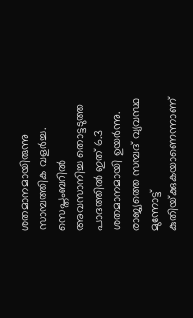ശതമാനമായിരുന്നു സാമ്പത്തിക വളര്‍ച്ച. സെപ്തംബറില്‍ അവസാനിച്ച തൊട്ടടുത്ത പാദത്തില്‍ ഇത് 6.3 ശതമാനമായി ഉയര്‍ന്നു. രാജ്യത്തെ സമ്പദ് വ്യവസ്ഥ മുന്നോട്ട് കുതിയ്‌ക്കുകയാണെന്നാണ്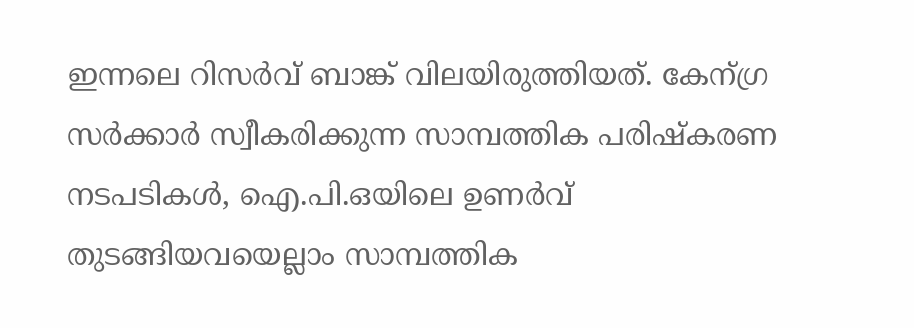ഇന്നലെ റിസര്‍വ് ബാങ്ക് വിലയിരുത്തിയത്. കേന്ഗ്ര സര്‍ക്കാര്‍ സ്വീകരിക്കുന്ന സാമ്പത്തിക പരിഷ്കരണ നടപടികള്‍, ഐ.പി.ഒയിലെ ഉണര്‍വ് തുടങ്ങിയവയെല്ലാം സാമ്പത്തിക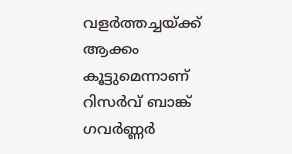വളര്‍ത്തച്ചയ്‌ക്ക് ആക്കം കൂട്ടുമെന്നാണ് റിസര്‍വ് ബാങ്ക് ഗവര്‍ണ്ണര്‍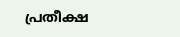പ്രതീക്ഷ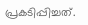പ്രകടിപ്പിച്ചത്.